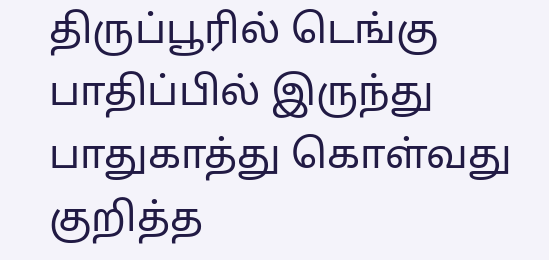திருப்பூரில் டெங்கு பாதிப்பில் இருந்து பாதுகாத்து கொள்வது குறித்த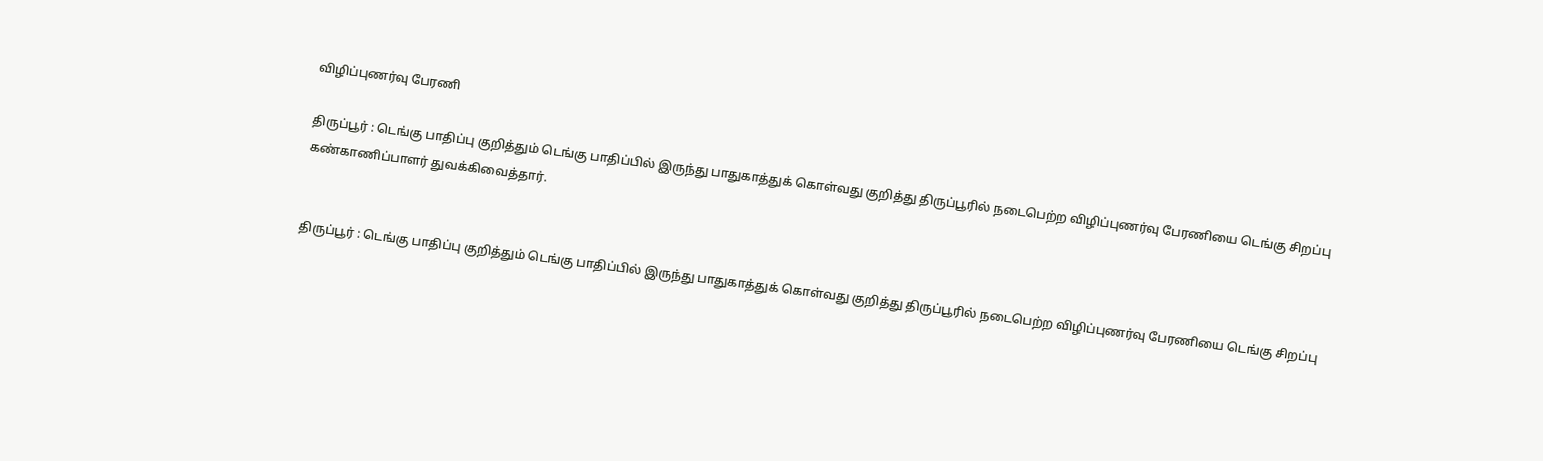விழிப்புணர்வு பேரணி

திருப்பூர் : டெங்கு பாதிப்பு குறித்தும் டெங்கு பாதிப்பில் இருந்து பாதுகாத்துக் கொள்வது குறித்து திருப்பூரில் நடைபெற்ற விழிப்புணர்வு பேரணியை டெங்கு சிறப்பு கண்காணிப்பாளர் துவக்கிவைத்தார்.


திருப்பூர் : டெங்கு பாதிப்பு குறித்தும் டெங்கு பாதிப்பில் இருந்து பாதுகாத்துக் கொள்வது குறித்து திருப்பூரில் நடைபெற்ற விழிப்புணர்வு பேரணியை டெங்கு சிறப்பு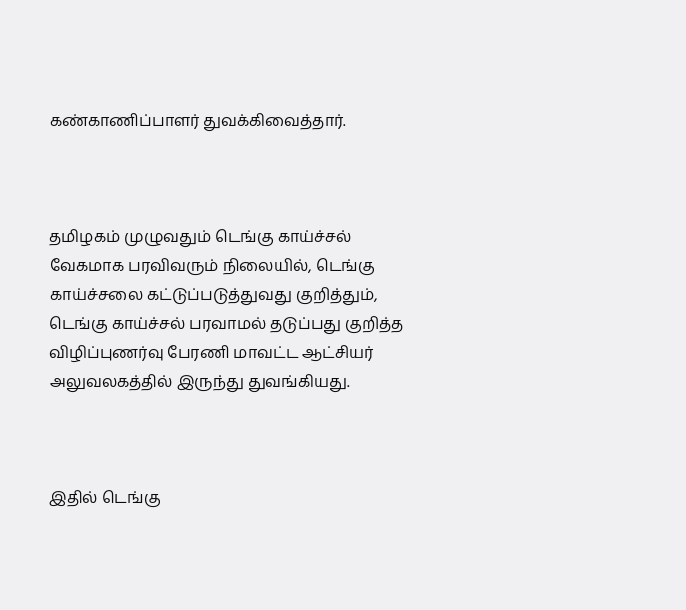கண்காணிப்பாளர் துவக்கிவைத்தார்.



தமிழகம் முழுவதும் டெங்கு காய்ச்சல் வேகமாக பரவிவரும் நிலையில், டெங்கு காய்ச்சலை கட்டுப்படுத்துவது குறித்தும், டெங்கு காய்ச்சல் பரவாமல் தடுப்பது குறித்த விழிப்புணர்வு பேரணி மாவட்ட ஆட்சியர் அலுவலகத்தில் இருந்து துவங்கியது.



இதில் டெங்கு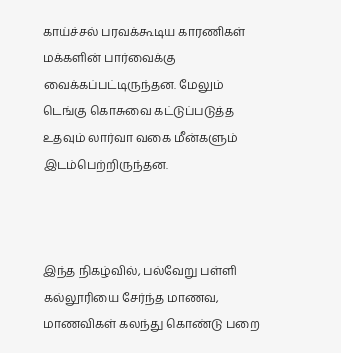காய்ச்சல் பரவக்கூடிய காரணிகள் மக்களின் பார்வைக்கு வைக்கப்பட்டிருந்தன. மேலும் டெங்கு கொசுவை கட்டுப்படுத்த உதவும் லார்வா வகை மீன்களும் இடம்பெற்றிருந்தன.



இந்த நிகழ்வில், பல்வேறு பள்ளி கல்லூரியை சேர்ந்த மாணவ, மாணவிகள் கலந்து கொண்டு பறை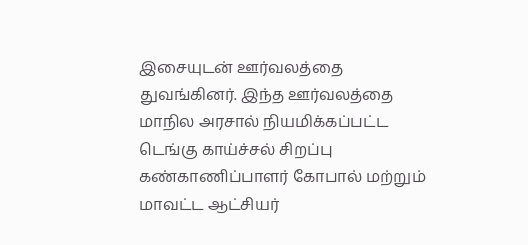இசையுடன் ஊர்வலத்தை துவங்கினர். இந்த ஊர்வலத்தை மாநில அரசால் நியமிக்கப்பட்ட டெங்கு காய்ச்சல் சிறப்பு கண்காணிப்பாளர் கோபால் மற்றும் மாவட்ட ஆட்சியர்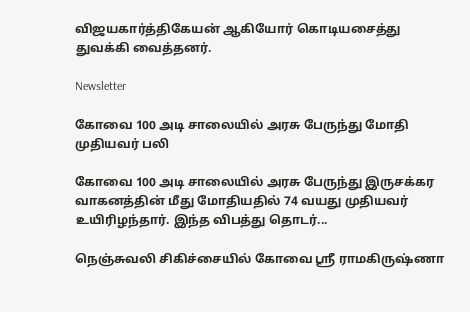விஜயகார்த்திகேயன் ஆகியோர் கொடியசைத்து துவக்கி வைத்தனர்.

Newsletter

கோவை 100 அடி சாலையில் அரசு பேருந்து மோதி முதியவர் பலி

கோவை 100 அடி சாலையில் அரசு பேருந்து இருசக்கர வாகனத்தின் மீது மோதியதில் 74 வயது முதியவர் உயிரிழந்தார். இந்த விபத்து தொடர்...

நெஞ்சுவலி சிகிச்சையில் கோவை ஸ்ரீ ராமகிருஷ்ணா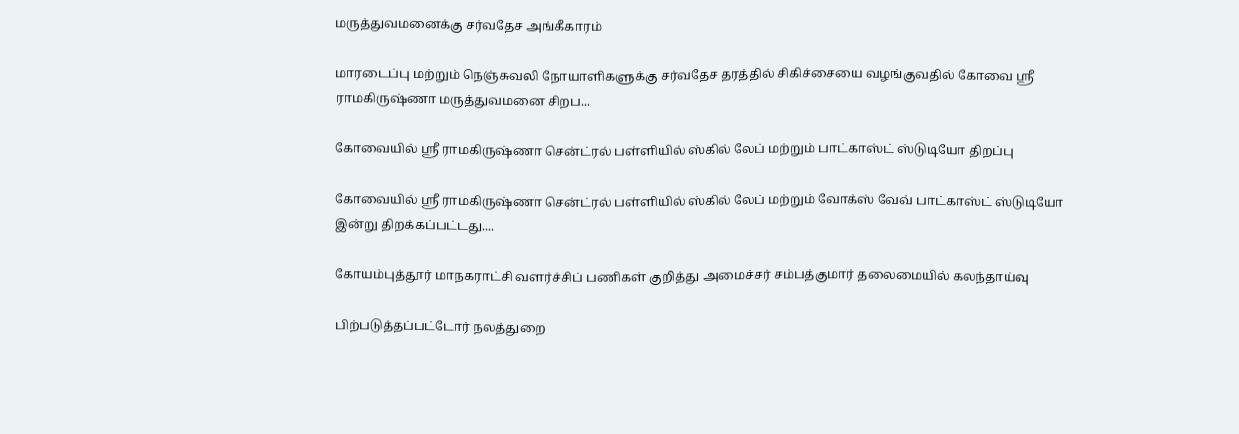மருத்துவமனைக்கு சர்வதேச அங்கீகாரம்

மாரடைப்பு மற்றும் நெஞ்சுவலி நோயாளிகளுக்கு சர்வதேச தரத்தில் சிகிச்சையை வழங்குவதில் கோவை ஸ்ரீ ராமகிருஷ்ணா மருத்துவமனை சிறப...

கோவையில் ஸ்ரீ ராமகிருஷ்ணா சென்ட்ரல் பள்ளியில் ஸ்கில் லேப் மற்றும் பாட்காஸ்ட் ஸ்டுடியோ திறப்பு

கோவையில் ஸ்ரீ ராமகிருஷ்ணா சென்ட்ரல் பள்ளியில் ஸ்கில் லேப் மற்றும் வோக்ஸ் வேவ் பாட்காஸ்ட் ஸ்டுடியோ இன்று திறக்கப்பட்டது....

கோயம்புத்தூர் மாநகராட்சி வளர்ச்சிப் பணிகள் குறித்து அமைச்சர் சம்பத்குமார் தலைமையில் கலந்தாய்வு

பிற்படுத்தப்பட்டோர் நலத்துறை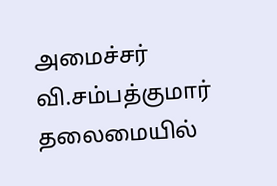அமைச்சர் வி.சம்பத்குமார் தலைமையில்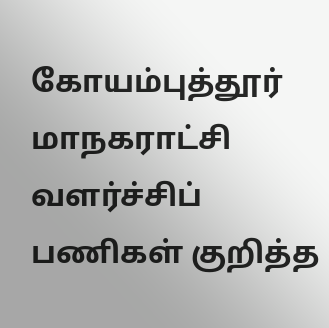கோயம்புத்தூர் மாநகராட்சி வளர்ச்சிப் பணிகள் குறித்த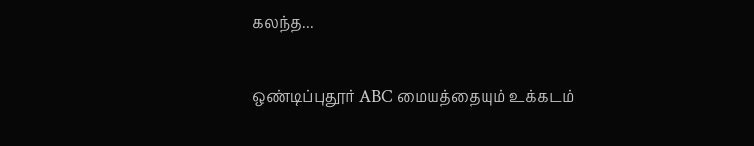கலந்த...

ஒண்டிப்புதூர் ABC மையத்தையும் உக்கடம்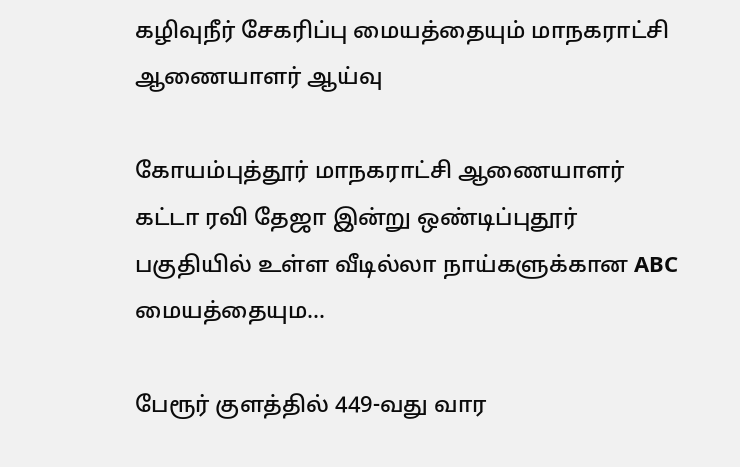கழிவுநீர் சேகரிப்பு மையத்தையும் மாநகராட்சி ஆணையாளர் ஆய்வு

கோயம்புத்தூர் மாநகராட்சி ஆணையாளர் கட்டா ரவி தேஜா இன்று ஒண்டிப்புதூர் பகுதியில் உள்ள வீடில்லா நாய்களுக்கான ABC மையத்தையும...

பேரூர் குளத்தில் 449-வது வார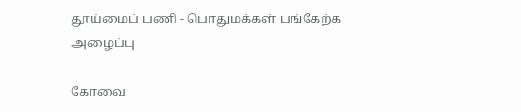தூய்மைப் பணி - பொதுமக்கள் பங்கேற்க அழைப்பு

கோவை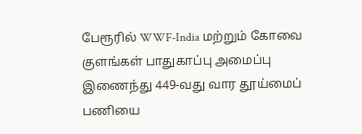பேரூரில் WWF-India மற்றும் கோவை குளங்கள் பாதுகாப்பு அமைப்பு இணைந்து 449-வது வார தூய்மைப் பணியை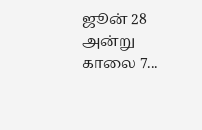ஜூன் 28 அன்று காலை 7...